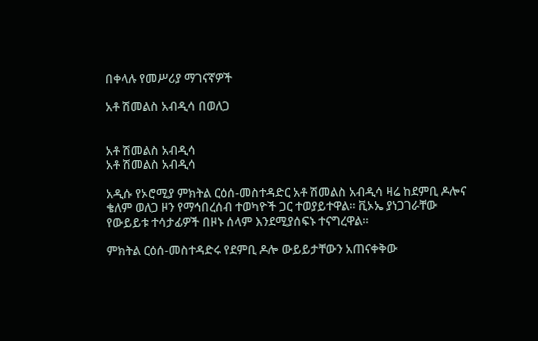በቀላሉ የመሥሪያ ማገናኛዎች

አቶ ሽመልስ አብዲሳ በወለጋ


አቶ ሽመልስ አብዲሳ
አቶ ሽመልስ አብዲሳ

አዲሱ የኦሮሚያ ምክትል ርዕሰ-መስተዳድር አቶ ሽመልስ አብዲሳ ዛሬ ከደምቢ ዶሎና ቄለም ወለጋ ዞን የማኅበረሰብ ተወካዮች ጋር ተወያይተዋል። ቪኦኤ ያነጋገራቸው የውይይቱ ተሳታፊዎች በዞኑ ሰላም እንደሚያሰፍኑ ተናግረዋል።

ምክትል ርዕሰ-መስተዳድሩ የደምቢ ዶሎ ውይይታቸውን አጠናቀቅው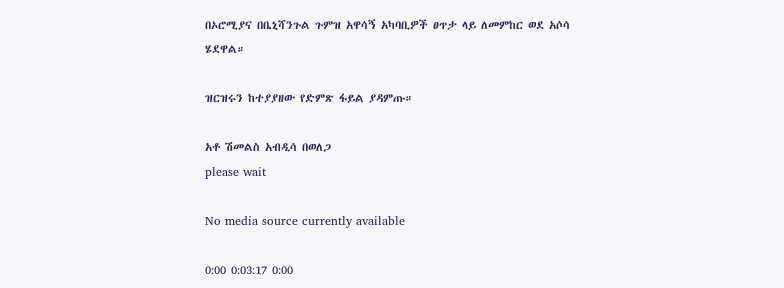በኦሮሚያና በቤኒሻንጉል ጉምዝ አዋሳኝ አካባቢዎች ፀጥታ ላይ ለመምከር ወደ አሶሳ ሄደዋል።

ዝርዝሩን ከተያያዘው የድምጽ ፋይል ያዳምጡ።

አቶ ሽመልስ አብዲሳ በወለጋ
please wait

No media source currently available

0:00 0:03:17 0:00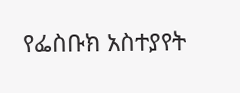የፌስቡክ አስተያየት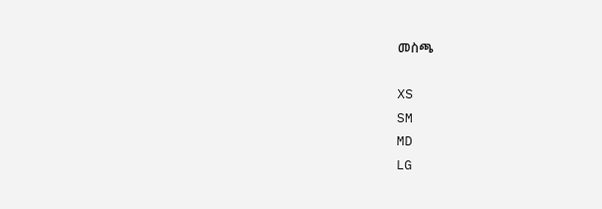መስጫ

XS
SM
MD
LG